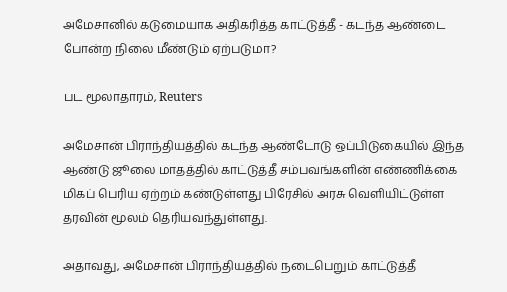அமேசானில் கடுமையாக அதிகரித்த காட்டுத்தீ - கடந்த ஆண்டை போன்ற நிலை மீண்டும் ஏற்படுமா?

பட மூலாதாரம், Reuters

அமேசான் பிராந்தியத்தில் கடந்த ஆண்டோடு ஒப்பிடுகையில் இந்த ஆண்டு ஜூலை மாதத்தில் காட்டுத்தீ சம்பவங்களின் எண்ணிக்கை மிகப் பெரிய ஏற்றம் கண்டுள்ளது பிரேசில் அரசு வெளியிட்டுள்ள தரவின் மூலம் தெரியவந்துள்ளது.

அதாவது, அமேசான் பிராந்தியத்தில் நடைபெறும் காட்டுத்தீ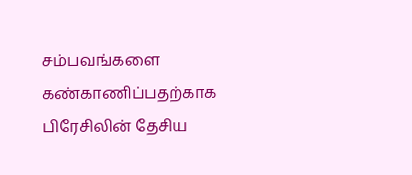சம்பவங்களை கண்காணிப்பதற்காக பிரேசிலின் தேசிய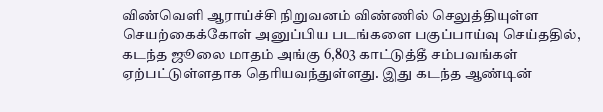விண்வெளி ஆராய்ச்சி நிறுவனம் விண்ணில் செலுத்தியுள்ள செயற்கைக்கோள் அனுப்பிய படங்களை பகுப்பாய்வு செய்ததில், கடந்த ஜூலை மாதம் அங்கு 6,803 காட்டுத்தீ சம்பவங்கள் ஏற்பட்டுள்ளதாக தெரியவந்துள்ளது. இது கடந்த ஆண்டின்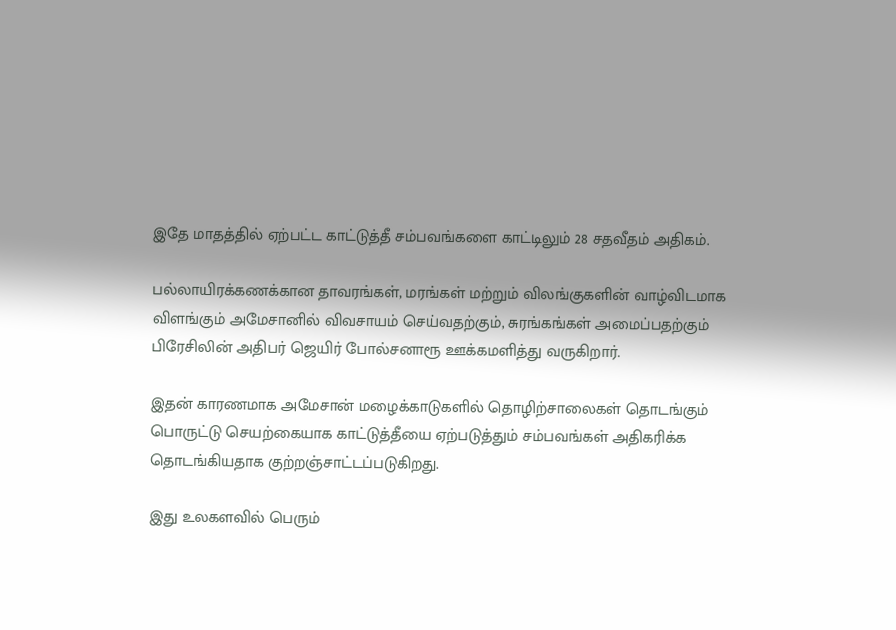இதே மாதத்தில் ஏற்பட்ட காட்டுத்தீ சம்பவங்களை காட்டிலும் 28 சதவீதம் அதிகம்.

பல்லாயிரக்கணக்கான தாவரங்கள், மரங்கள் மற்றும் விலங்குகளின் வாழ்விடமாக விளங்கும் அமேசானில் விவசாயம் செய்வதற்கும், சுரங்கங்கள் அமைப்பதற்கும் பிரேசிலின் அதிபர் ஜெயிர் போல்சனாரூ ஊக்கமளித்து வருகிறார்.

இதன் காரணமாக அமேசான் மழைக்காடுகளில் தொழிற்சாலைகள் தொடங்கும் பொருட்டு செயற்கையாக காட்டுத்தீயை ஏற்படுத்தும் சம்பவங்கள் அதிகரிக்க தொடங்கியதாக குற்றஞ்சாட்டப்படுகிறது.

இது உலகளவில் பெரும்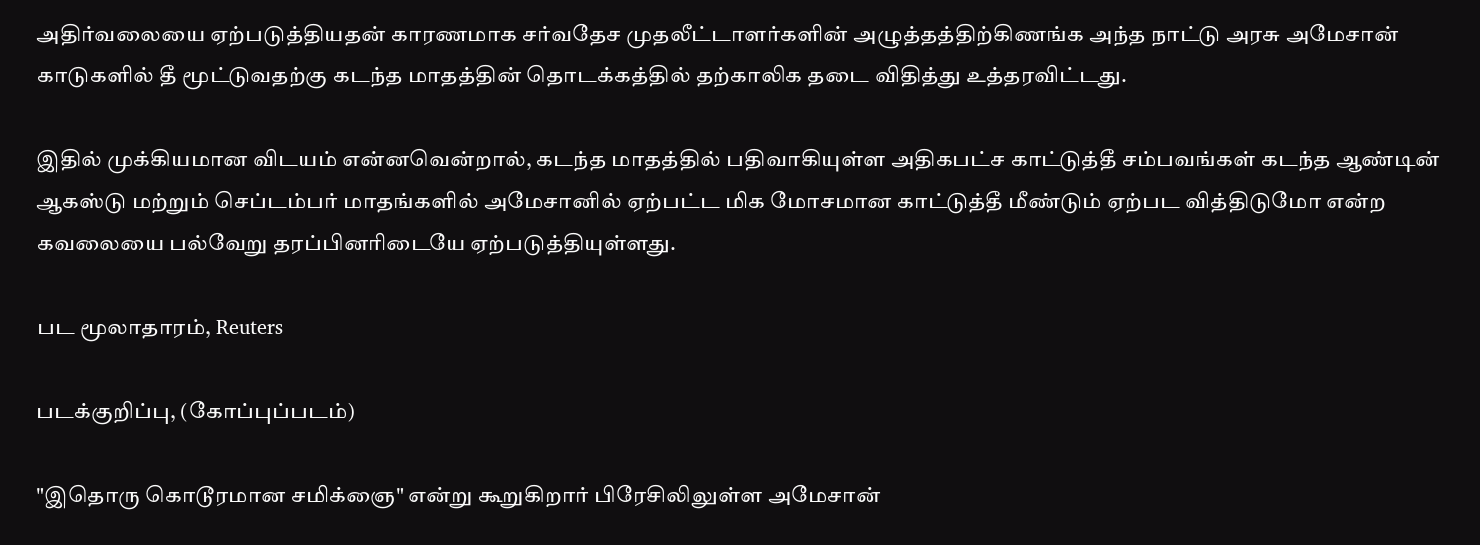அதிர்வலையை ஏற்படுத்தியதன் காரணமாக சர்வதேச முதலீட்டாளர்களின் அழுத்தத்திற்கிணங்க அந்த நாட்டு அரசு அமேசான் காடுகளில் தீ மூட்டுவதற்கு கடந்த மாதத்தின் தொடக்கத்தில் தற்காலிக தடை விதித்து உத்தரவிட்டது.

இதில் முக்கியமான விடயம் என்னவென்றால், கடந்த மாதத்தில் பதிவாகியுள்ள அதிகபட்ச காட்டுத்தீ சம்பவங்கள் கடந்த ஆண்டின் ஆகஸ்டு மற்றும் செப்டம்பர் மாதங்களில் அமேசானில் ஏற்பட்ட மிக மோசமான காட்டுத்தீ மீண்டும் ஏற்பட வித்திடுமோ என்ற கவலையை பல்வேறு தரப்பினரிடையே ஏற்படுத்தியுள்ளது.

பட மூலாதாரம், Reuters

படக்குறிப்பு, (கோப்புப்படம்)

"இதொரு கொடூரமான சமிக்ஞை" என்று கூறுகிறார் பிரேசிலிலுள்ள அமேசான்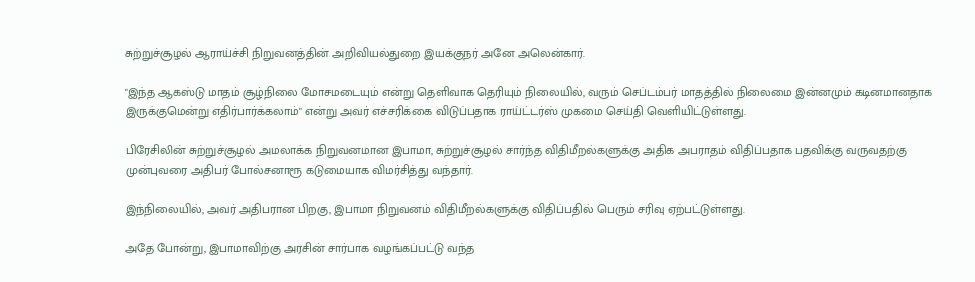சுற்றுச்சூழல் ஆராய்ச்சி நிறுவனத்தின் அறிவியல்துறை இயக்குநர் அனே அலென்கார்.

"இந்த ஆகஸ்டு மாதம் சூழ்நிலை மோசமடையும் என்று தெளிவாக தெரியும் நிலையில், வரும் செப்டம்பர் மாதத்தில் நிலைமை இன்னமும் கடினமானதாக இருக்குமென்று எதிர்பார்க்கலாம்" என்று அவர் எச்சரிக்கை விடுப்பதாக ராய்ட்டர்ஸ் முகமை செய்தி வெளியிட்டுள்ளது.

பிரேசிலின் சுற்றுச்சூழல் அமலாக்க நிறுவனமான இபாமா, சுற்றுச்சூழல் சார்ந்த விதிமீறல்களுக்கு அதிக அபராதம் விதிப்பதாக பதவிக்கு வருவதற்கு முன்புவரை அதிபர் போல்சனாரூ கடுமையாக விமர்சித்து வந்தார்.

இந்நிலையில், அவர் அதிபரான பிறகு, இபாமா நிறுவனம் விதிமீறல்களுக்கு விதிப்பதில் பெரும் சரிவு ஏற்பட்டுள்ளது.

அதே போன்று, இபாமாவிற்கு அரசின் சார்பாக வழங்கப்பட்டு வந்த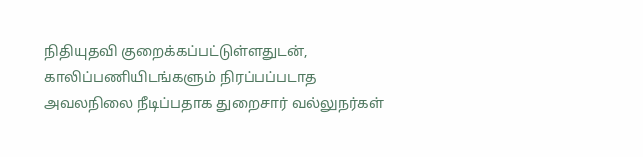நிதியுதவி குறைக்கப்பட்டுள்ளதுடன், காலிப்பணியிடங்களும் நிரப்பப்படாத அவலநிலை நீடிப்பதாக துறைசார் வல்லுநர்கள்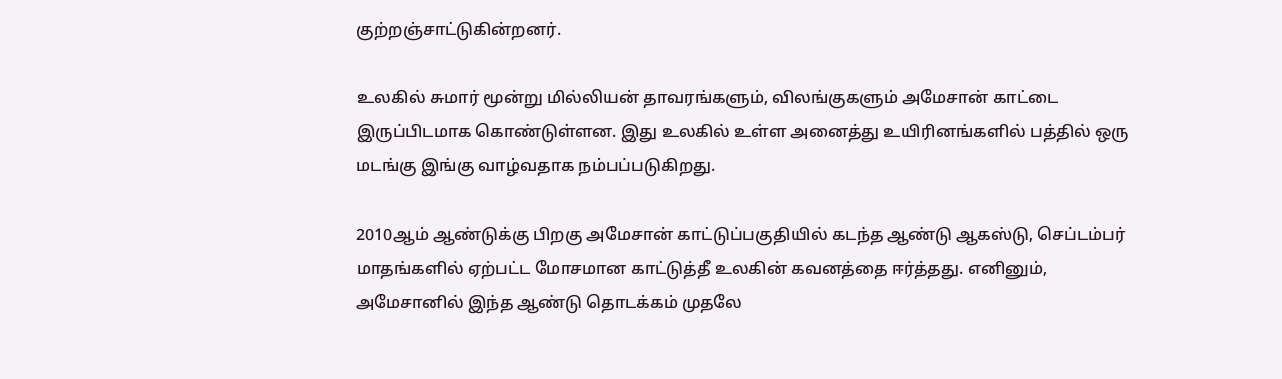குற்றஞ்சாட்டுகின்றனர்.

உலகில் சுமார் மூன்று மில்லியன் தாவரங்களும், விலங்குகளும் அமேசான் காட்டை இருப்பிடமாக கொண்டுள்ளன. இது உலகில் உள்ள அனைத்து உயிரினங்களில் பத்தில் ஒரு மடங்கு இங்கு வாழ்வதாக நம்பப்படுகிறது.

2010ஆம் ஆண்டுக்கு பிறகு அமேசான் காட்டுப்பகுதியில் கடந்த ஆண்டு ஆகஸ்டு, செப்டம்பர் மாதங்களில் ஏற்பட்ட மோசமான காட்டுத்தீ உலகின் கவனத்தை ஈர்த்தது. எனினும், அமேசானில் இந்த ஆண்டு தொடக்கம் முதலே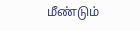மீண்டும்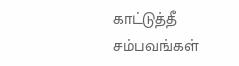காட்டுத்தீ சம்பவங்கள்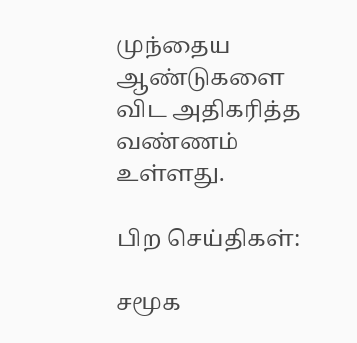முந்தைய ஆண்டுகளை விட அதிகரித்த வண்ணம் உள்ளது.

பிற செய்திகள்:

சமூக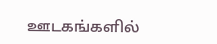ஊடகங்களில்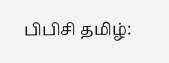பிபிசி தமிழ்: